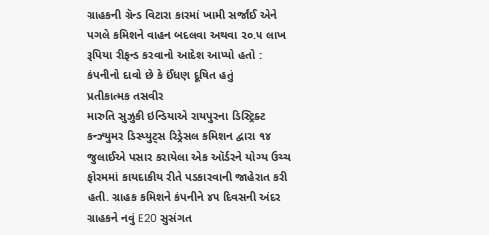ગ્રાહકની ગ્રૅન્ડ વિટારા કારમાં ખામી સર્જાંઈ એને પગલે કમિશને વાહન બદલવા અથવા ૨૦.૫ લાખ રૂપિયા રીફન્ડ કરવાનો આદેશ આપ્યો હતો : કંપનીનો દાવો છે કે ઈંધણ દૂષિત હતું
પ્રતીકાત્મક તસવીર
મારુતિ સુઝુકી ઇન્ડિયાએ રાયપુરના ડિસ્ટ્રિક્ટ કન્ઝ્યુમર ડિસ્પ્યુટ્સ રિડ્રેસલ કમિશન દ્વારા ૧૪ જુલાઈએ પસાર કરાયેલા એક ઑર્ડરને યોગ્ય ઉચ્ચ ફોરમમાં કાયદાકીય રીતે પડકારવાની જાહેરાત કરી હતી. ગ્રાહક કમિશને કંપનીને ૪૫ દિવસની અંદર ગ્રાહકને નવું E20 સુસંગત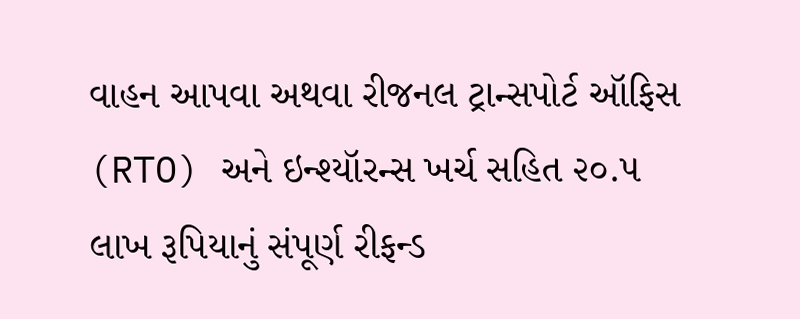વાહન આપવા અથવા રીજનલ ટ્રાન્સપોર્ટ ઑફિસ (RTO) અને ઇન્શ્યૉરન્સ ખર્ચ સહિત ૨૦.૫ લાખ રૂપિયાનું સંપૂર્ણ રીફન્ડ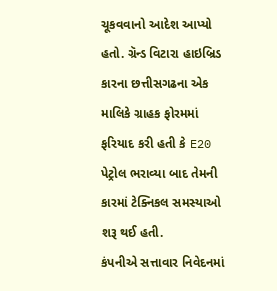ચૂકવવાનો આદેશ આપ્યો હતો. ગ્રૅન્ડ વિટારા હાઇબ્રિડ કારના છત્તીસગઢના એક માલિકે ગ્રાહક ફોરમમાં ફરિયાદ કરી હતી કે E20 પેટ્રોલ ભરાવ્યા બાદ તેમની કારમાં ટેક્નિકલ સમસ્યાઓ શરૂ થઈ હતી.
કંપનીએ સત્તાવાર નિવેદનમાં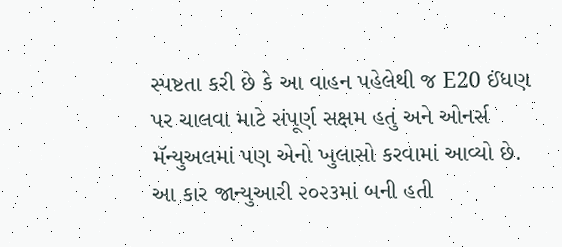સ્પષ્ટતા કરી છે કે આ વાહન પહેલેથી જ E20 ઈંધણ પર ચાલવા માટે સંપૂર્ણ સક્ષમ હતું અને ઓનર્સ મૅન્યુઅલમાં પણ એનો ખુલાસો કરવામાં આવ્યો છે. આ કાર જાન્યુઆરી ૨૦૨૩માં બની હતી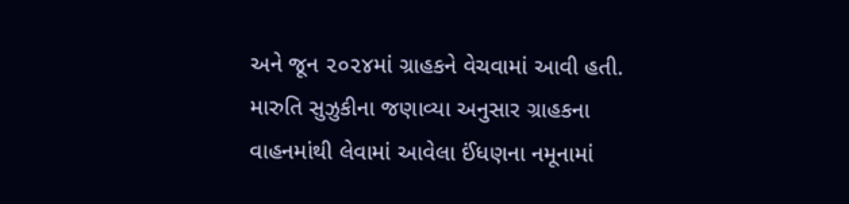અને જૂન ૨૦૨૪માં ગ્રાહકને વેચવામાં આવી હતી. મારુતિ સુઝુકીના જણાવ્યા અનુસાર ગ્રાહકના વાહનમાંથી લેવામાં આવેલા ઈંધણના નમૂનામાં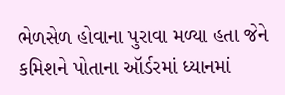ભેળસેળ હોવાના પુરાવા મળ્યા હતા જેને કમિશને પોતાના ઑર્ડરમાં ધ્યાનમાં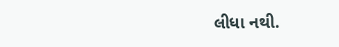લીધા નથી.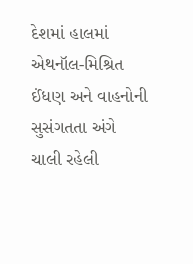દેશમાં હાલમાં એથનૉલ-મિશ્રિત ઈંધણ અને વાહનોની સુસંગતતા અંગે ચાલી રહેલી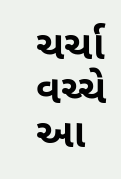ચર્ચા વચ્ચે આ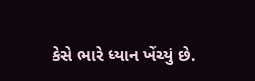કેસે ભારે ધ્યાન ખેંચ્યું છે.